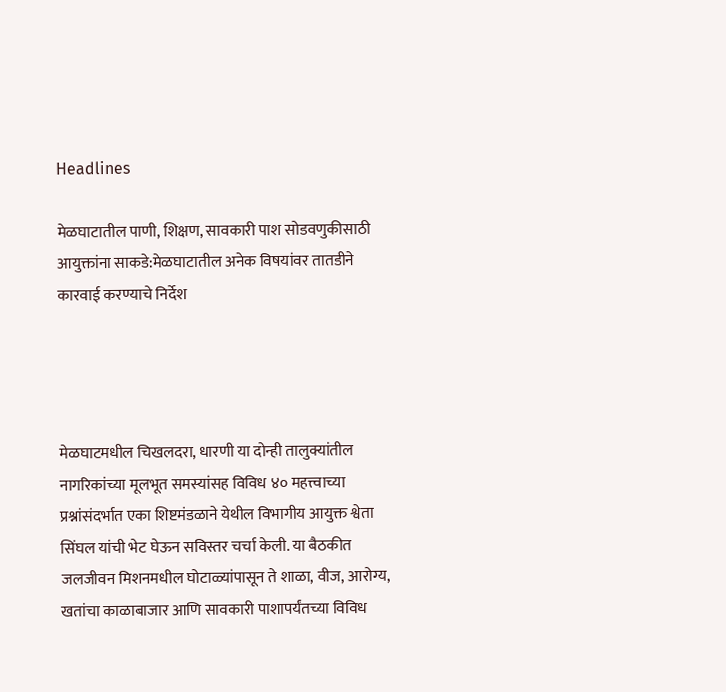Headlines

मेळघाटातील पाणी, शिक्षण, सावकारी पाश सोडवणुकीसाठी आयुक्तांना साकडे:मेळघाटातील अनेक विषयांवर तातडीने कारवाई करण्याचे निर्देश




मेळघाटमधील चिखलदरा, धारणी या दोन्ही तालुक्यांतील नागरिकांच्या मूलभूत समस्यांसह विविध ४० महत्त्वाच्या प्रश्नांसंदर्भात एका शिष्टमंडळाने येथील विभागीय आयुक्त श्वेता सिंघल यांची भेट घेऊन सविस्तर चर्चा केली. या बैठकीत जलजीवन मिशनमधील घोटाळ्यांपासून ते शाळा, वीज, आरोग्य, खतांचा काळाबाजार आणि सावकारी पाशापर्यंतच्या विविध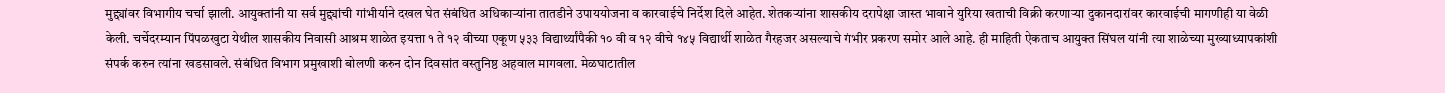मुद्द्यांवर विभागीय चर्चा झाली. आयुक्तांनी या सर्व मुद्द्यांची गांभीर्याने दखल घेत संबंधित अधिकाऱ्यांना तातडीने उपाययोजना व कारवाईचे निर्देश दिले आहेत. शेतकऱ्यांना शासकीय दरापेक्षा जास्त भावाने युरिया खताची विक्री करणाऱ्या दुकानदारांवर कारवाईची मागणीही या वेळी केली. चर्चेदरम्यान पिंपळखुटा येथील शासकीय निवासी आश्रम शाळेत इयत्ता १ ते १२ वीच्या एकूण ५३३ विद्यार्थ्यांपैकी १० वी व १२ वीचे १४५ विद्यार्थी शाळेत गैरहजर असल्याचे गंभीर प्रकरण समोर आले आहे. ही माहिती ऐकताच आयुक्त सिंघल यांनी त्या शाळेच्या मुख्याध्यापकांशी संपर्क करुन त्यांना खडसावले. संबंधित विभाग प्रमुखाशी बोलणी करुन दोन दिवसांत वस्तुनिष्ठ अहवाल मागवला. मेळघाटातील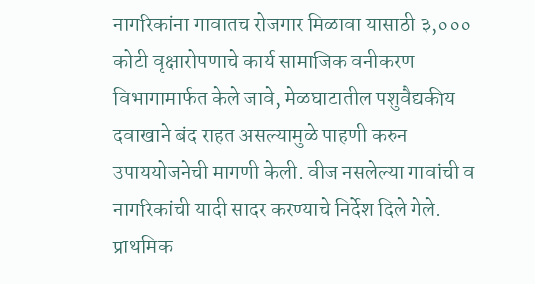नागरिकांना गावातच रोजगार मिळावा यासाठी ३,००० कोटी वृक्षारोपणाचे कार्य सामाजिक वनीकरण विभागामार्फत केले जावे, मेळघाटातील पशुवैद्यकीय दवाखाने बंद राहत असल्यामुळे पाहणी करुन उपाययोजनेची मागणी केली. वीज नसलेल्या गावांची व नागरिकांची यादी सादर करण्याचे निर्देश दिले गेले. प्राथमिक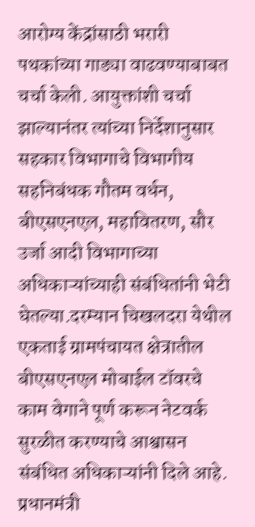आरोग्य केंद्रांसाठी भरारी पथकांच्या गाड्या वाढवण्याबाबत चर्चा केली. आयुक्तांशी चर्चा झाल्यानंतर त्यांच्या निर्देशानुसार सहकार विभागाचे विभागीय सहनिबंधक गौतम वर्धन, बीएसएनएल, महावितरण, सौर उर्जा आदी विभागाच्या अधिकाऱ्यांच्याही संबंधितांनी भेटी घेतल्या.दरम्यान चिखलदरा येथील एकताई ग्रामपंचायत क्षेत्रातील बीएसएनएल मोबाईल टॉवरचे काम वेगाने पूर्ण करून नेटवर्क सुरळीत करण्याचे आश्वासन संबंधित अधिकाऱ्यांनी दिले आहे. प्रधानमंत्री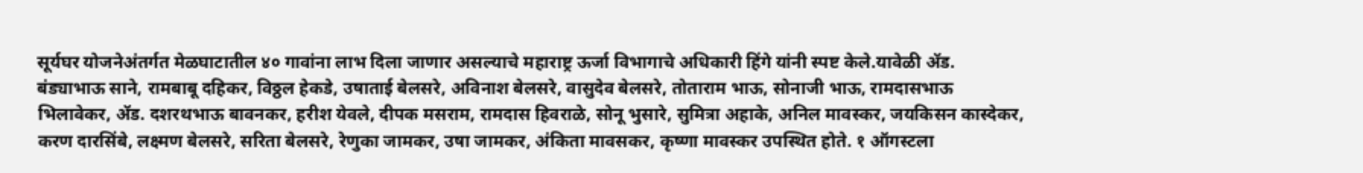सूर्यघर योजनेअंतर्गत मेळघाटातील ४० गावांना लाभ दिला जाणार असल्याचे महाराष्ट्र ऊर्जा विभागाचे अधिकारी हिंगे यांनी स्पष्ट केले.यावेळी ॲड. बंड्याभाऊ साने, रामबाबू दहिकर, विठ्ठल हेकडे, उषाताई बेलसरे, अविनाश बेलसरे, वासुदेव बेलसरे, तोताराम भाऊ, सोनाजी भाऊ, रामदासभाऊ भिलावेकर, ॲड. दशरथभाऊ बावनकर, हरीश येवले, दीपक मसराम, रामदास हिवराळे, सोनू भुसारे, सुमित्रा अहाके, अनिल मावस्कर, जयकिसन कास्देकर, करण दारसिंबे, लक्ष्मण बेलसरे, सरिता बेलसरे, रेणुका जामकर, उषा जामकर, अंकिता मावसकर, कृष्णा मावस्कर उपस्थित होते. १ ऑगस्टला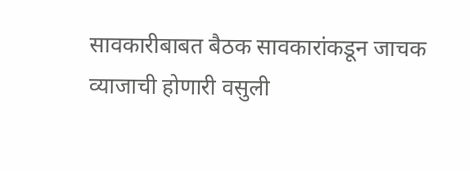सावकारीबाबत बैठक सावकारांकडून जाचक व्याजाची होणारी वसुली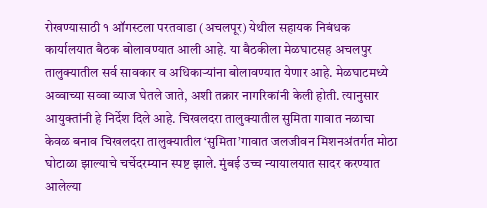रोखण्यासाठी १ ऑगस्टला परतवाडा (अचलपूर) येथील सहायक निबंधक कार्यालयात बैठक बोलावण्यात आली आहे. या बैठकीला मेळघाटसह अचलपुर तालुक्यातील सर्व सावकार व अधिकाऱ्यांना बोलावण्यात येणार आहे. मेळघाटमध्ये अव्वाच्या सव्वा व्याज घेतले जाते, अशी तक्रार नागरिकांनी केली होती. त्यानुसार आयुक्तांनी हे निर्देश दिले आहे. चिखलदरा तालुक्यातील सुमिता गावात नळाचा केवळ बनाव चिखलदरा तालुक्यातील ‘सुमिता’गावात जलजीवन मिशनअंतर्गत मोठा घोटाळा झाल्याचे चर्चेदरम्यान स्पष्ट झाले. मुंबई उच्च न्यायालयात सादर करण्यात आलेल्या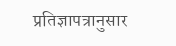प्रतिज्ञापत्रानुसार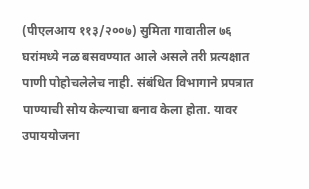(पीएलआय ११३/२००७) सुमिता गावातील ७६ घरांमध्ये नळ बसवण्यात आले असले तरी प्रत्यक्षात पाणी पोहोचलेलेच नाही. संबंधित विभागाने प्रपत्रात पाण्याची सोय केल्याचा बनाव केला होता. यावर उपाययोजना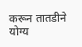करून तातडीने योग्य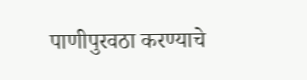पाणीपुरवठा करण्याचे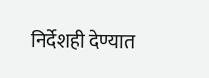निर्देशही देण्यात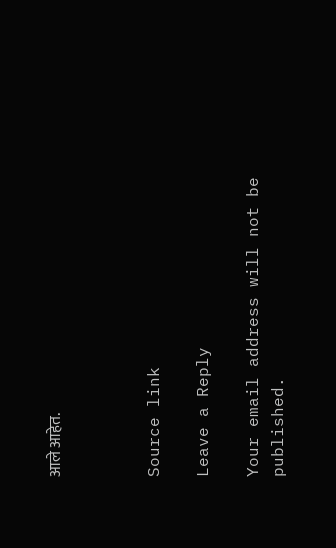आले आहेत.



Source link

Leave a Reply

Your email address will not be published.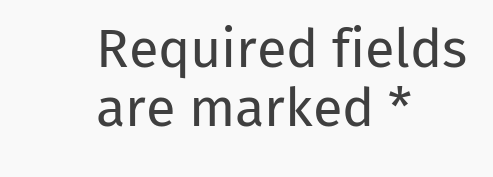Required fields are marked *